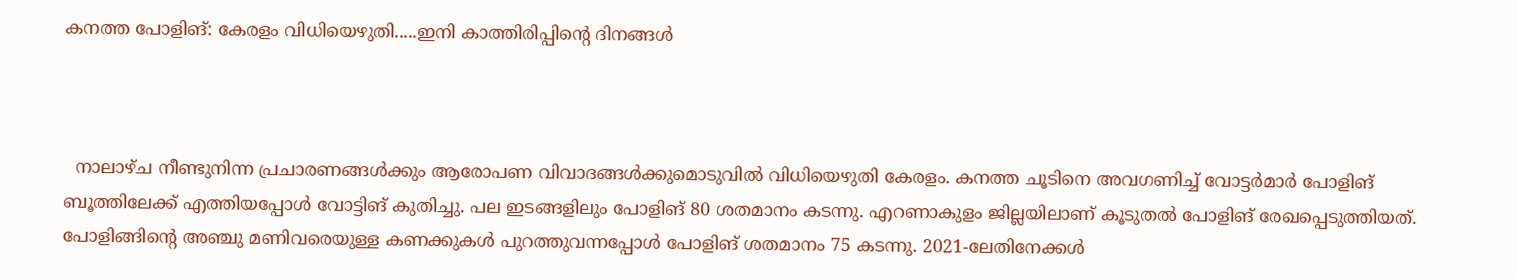കനത്ത പോളിങ്: കേരളം വിധിയെഴുതി.....ഇനി കാത്തിരിപ്പിന്റെ ദിനങ്ങള്‍



  നാലാഴ്ച നീണ്ടുനിന്ന പ്രചാരണങ്ങള്‍ക്കും ആരോപണ വിവാദങ്ങള്‍ക്കുമൊടുവില്‍ വിധിയെഴുതി കേരളം. കനത്ത ചൂടിനെ അവഗണിച്ച് വോട്ടര്‍മാര്‍ പോളിങ് ബൂത്തിലേക്ക് എത്തിയപ്പോള്‍ വോട്ടിങ് കുതിച്ചു. പല ഇടങ്ങളിലും പോളിങ് 80 ശതമാനം കടന്നു. എറണാകുളം ജില്ലയിലാണ് കൂടുതല്‍ പോളിങ് രേഖപ്പെടുത്തിയത്. പോളിങ്ങിന്റെ അഞ്ചു മണിവരെയുള്ള കണക്കുകള്‍ പുറത്തുവന്നപ്പോള്‍ പോളിങ് ശതമാനം 75 കടന്നു. 2021-ലേതിനേക്കള്‍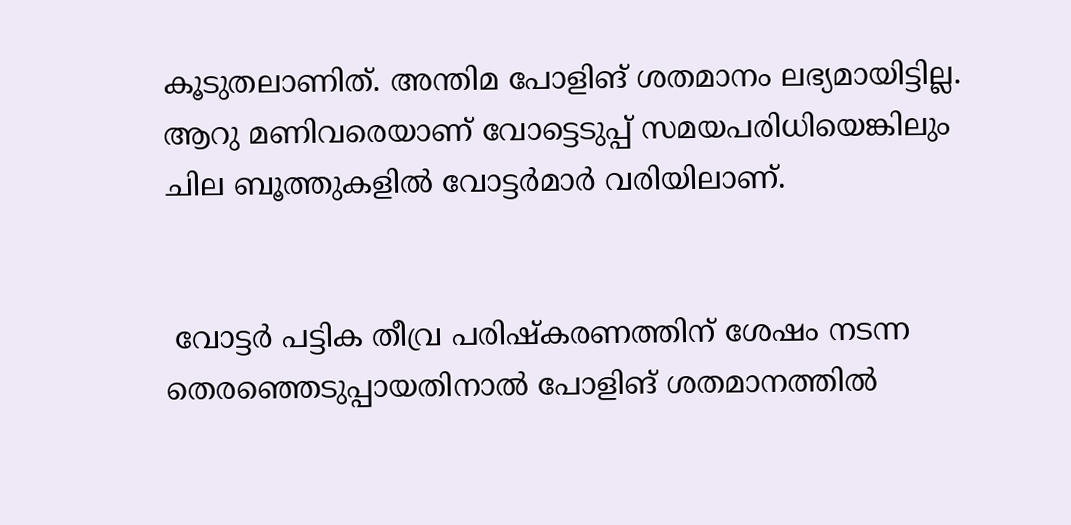കൂടുതലാണിത്. അന്തിമ പോളിങ് ശതമാനം ലഭ്യമായിട്ടില്ല. ആറു മണിവരെയാണ് വോട്ടെടുപ്പ് സമയപരിധിയെങ്കിലും ചില ബൂത്തുകളില്‍ വോട്ടര്‍മാര്‍ വരിയിലാണ്.


 വോട്ടര്‍ പട്ടിക തീവ്ര പരിഷ്‌കരണത്തിന് ശേഷം നടന്ന തെരഞ്ഞെടുപ്പായതിനാല്‍ പോളിങ് ശതമാനത്തില്‍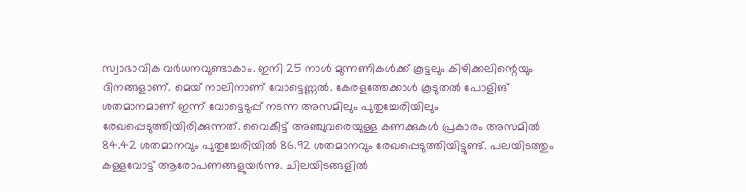സ്വാഭാവിക വര്‍ധനവുണ്ടാകാം. ഇനി 25 നാള്‍ മുന്നണികള്‍ക്ക് കൂട്ടലും കിഴിക്കലിന്റെയും ദിനങ്ങളാണ്. മെയ് നാലിനാണ് വോട്ടെണ്ണല്‍. കേരളത്തേക്കാള്‍ കൂടുതല്‍ പോളിങ് ശതമാനമാണ് ഇന്ന് വോട്ടെടുപ്പ് നടന്ന അസമിലും പുതുച്ചേരിയിലും രേഖപ്പെടുത്തിയിരിക്കുന്നത്. വൈകീട്ട് അഞ്ചുവരെയുള്ള കണക്കുകള്‍ പ്രകാരം അസമില്‍ 84.42 ശതമാനവും പുതുച്ചേരിയില്‍ 86.92 ശതമാനവും രേഖപ്പെടുത്തിയിട്ടുണ്ട്. പലയിടത്തും കള്ളവോട്ട് ആരോപണങ്ങളുയര്‍ന്നു. ചിലയിടങ്ങളില്‍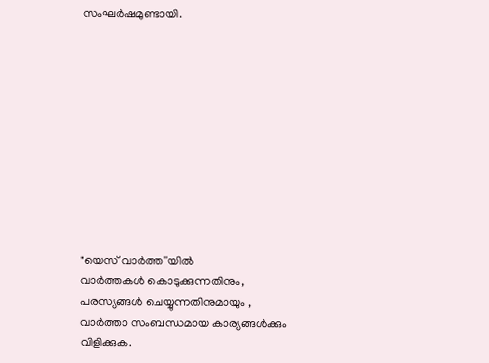സംഘര്‍ഷമുണ്ടായി.











"യെസ് വാർത്ത''യിൽ
വാർത്തകൾ കൊടുക്കുന്നതിനും,
പരസ്യങ്ങൾ ചെയ്യുന്നതിനുമായും ,
വാർത്താ സംബന്ധമായ കാര്യങ്ങൾക്കും
വിളിക്കുക.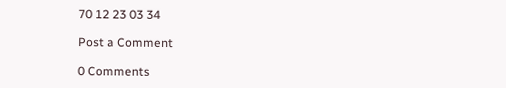70 12 23 03 34

Post a Comment

0 Comments